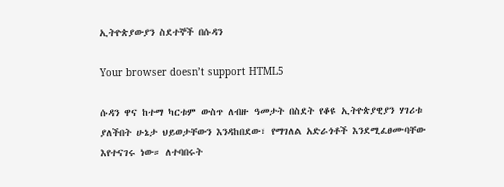ኢትዮጵያውያን ስደተኞች በሱዳን

Your browser doesn’t support HTML5

ሱዳን ዋና ከተማ ካርቱም ውስጥ ለብዙ ዓመታት በስደት የቆዩ ኢትዮጵያዊያን ሃገሪቱ ያለችበት ሁኔታ ህይወታቸውን እንዳከበደው፣ የማገለል አድራጎቶች እንደሚፈፀሙባቸው እየተናገሩ ነው። ለተባበሩት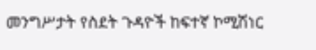መንግሥታት የስደት ጉዳዮች ከፍተኛ ኮሚሽነር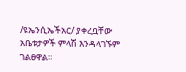/ዩኤንሲኤችአር/ ያቀረቧቸው አቤቱታዎች ምላሽ እንዳላገኙም ገልፀዋል።